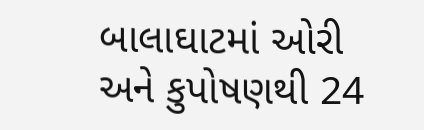બાલાઘાટમાં ઓરી અને કુપોષણથી 24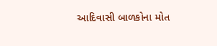આદિવાસી બાળકોના મોત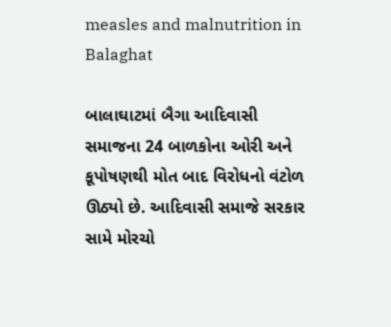measles and malnutrition in Balaghat

બાલાઘાટમાં બૈગા આદિવાસી સમાજના 24 બાળકોના ઓરી અને કૂપોષણથી મોત બાદ વિરોધનો વંટોળ ઊઠ્યો છે. આદિવાસી સમાજે સરકાર સામે મોરચો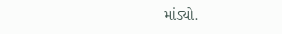માંડ્યો.